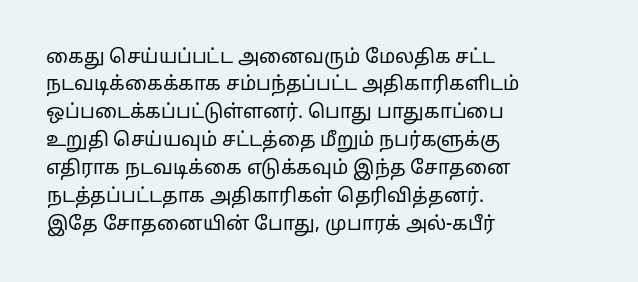கைது செய்யப்பட்ட அனைவரும் மேலதிக சட்ட நடவடிக்கைக்காக சம்பந்தப்பட்ட அதிகாரிகளிடம் ஒப்படைக்கப்பட்டுள்ளனர். பொது பாதுகாப்பை உறுதி செய்யவும் சட்டத்தை மீறும் நபர்களுக்கு எதிராக நடவடிக்கை எடுக்கவும் இந்த சோதனை நடத்தப்பட்டதாக அதிகாரிகள் தெரிவித்தனர்.
இதே சோதனையின் போது, முபாரக் அல்-கபீர்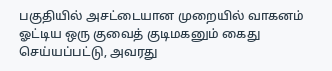பகுதியில் அசட்டையான முறையில் வாகனம் ஓட்டிய ஒரு குவைத் குடிமகனும் கைது செய்யப்பட்டு, அவரது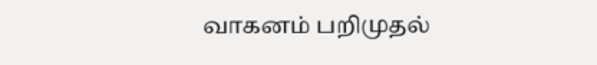வாகனம் பறிமுதல்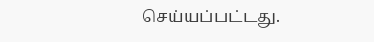செய்யப்பட்டது.